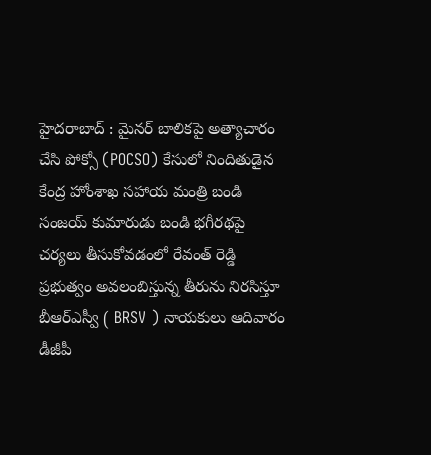హైదరాబాద్ : మైనర్ బాలికపై అత్యాచారం చేసి పోక్సో (POCSO) కేసులో నిందితుడైన కేంద్ర హోంశాఖ సహాయ మంత్రి బండి సంజయ్ కుమారుడు బండి భగీరథపై చర్యలు తీసుకోవడంలో రేవంత్ రెడ్డి ప్రభుత్వం అవలంబిస్తున్న తీరును నిరసిస్తూ బీఆర్ఎస్వీ ( BRSV ) నాయకులు ఆదివారం డీజీపీ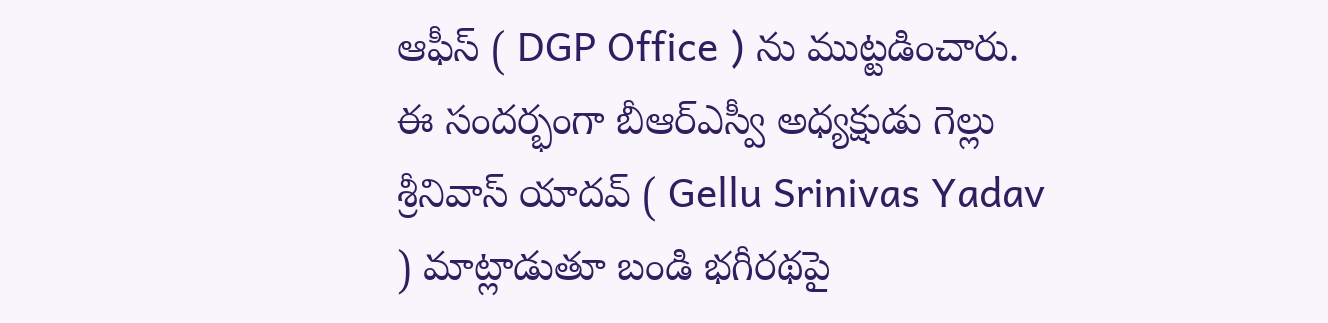ఆఫీస్ ( DGP Office ) ను ముట్టడించారు.
ఈ సందర్భంగా బీఆర్ఎస్వీ అధ్యక్షుడు గెల్లు శ్రీనివాస్ యాదవ్ ( Gellu Srinivas Yadav ) మాట్లాడుతూ బండి భగీరథపై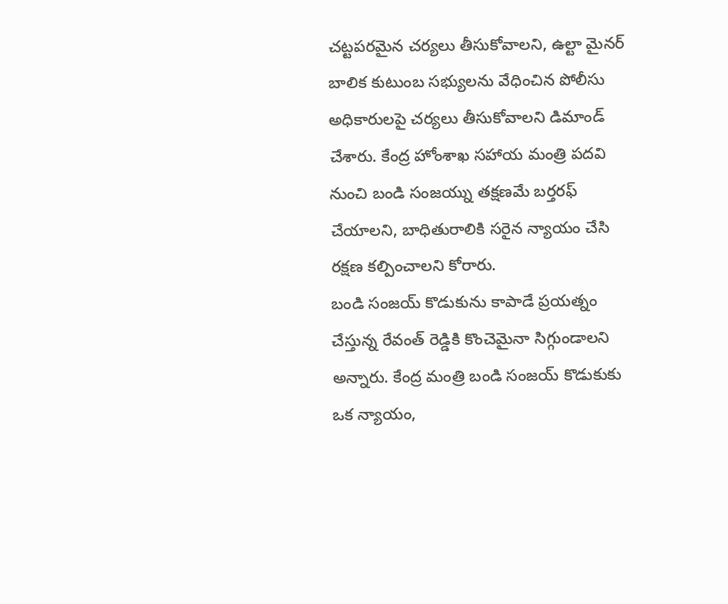చట్టపరమైన చర్యలు తీసుకోవాలని, ఉల్టా మైనర్ బాలిక కుటుంబ సభ్యులను వేధించిన పోలీసు అధికారులపై చర్యలు తీసుకోవాలని డిమాండ్ చేశారు. కేంద్ర హోంశాఖ సహాయ మంత్రి పదవి నుంచి బండి సంజయ్ను తక్షణమే బర్తరఫ్ చేయాలని, బాధితురాలికి సరైన న్యాయం చేసి రక్షణ కల్పించాలని కోరారు.
బండి సంజయ్ కొడుకును కాపాడే ప్రయత్నం చేస్తున్న రేవంత్ రెడ్డికి కొంచెమైనా సిగ్గుండాలని అన్నారు. కేంద్ర మంత్రి బండి సంజయ్ కొడుకుకు ఒక న్యాయం,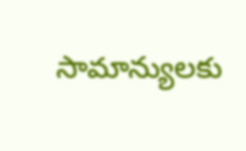సామాన్యులకు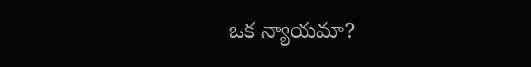ఒక న్యాయమా?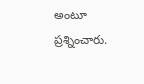అంటూ ప్రశ్నించారు.